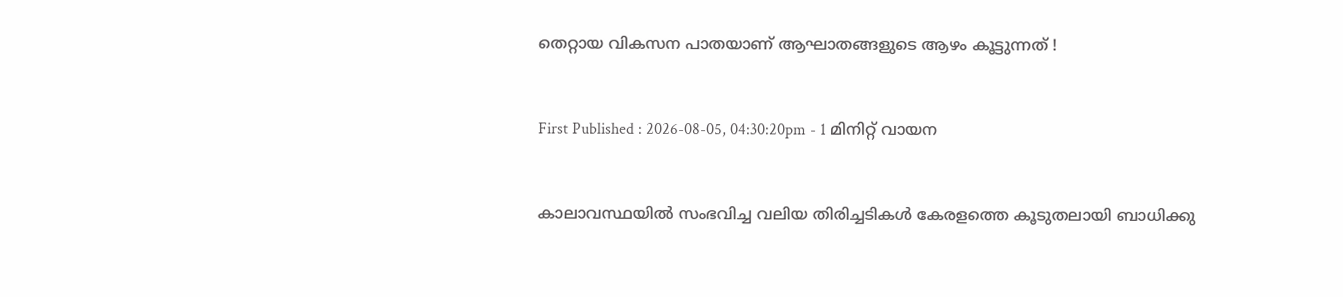തെറ്റായ വികസന പാതയാണ് ആഘാതങ്ങളുടെ ആഴം കൂട്ടുന്നത് !


First Published : 2026-08-05, 04:30:20pm - 1 മിനിറ്റ് വായന


കാലാവസ്ഥയിൽ സംഭവിച്ച വലിയ തിരിച്ചടികൾ കേരളത്തെ കൂടുതലായി ബാധിക്കു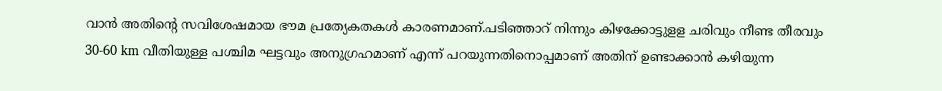വാൻ അതിൻ്റെ സവിശേഷമായ ഭൗമ പ്രത്യേകതകൾ കാരണമാണ്.പടിഞ്ഞാറ് നിന്നും കിഴക്കോട്ടുളള ചരിവും നീണ്ട തീരവും 30-60 km വീതിയുള്ള പശ്ചിമ ഘട്ടവും അനുഗ്രഹമാണ് എന്ന് പറയുന്നതിനൊപ്പമാണ് അതിന് ഉണ്ടാക്കാൻ കഴിയുന്ന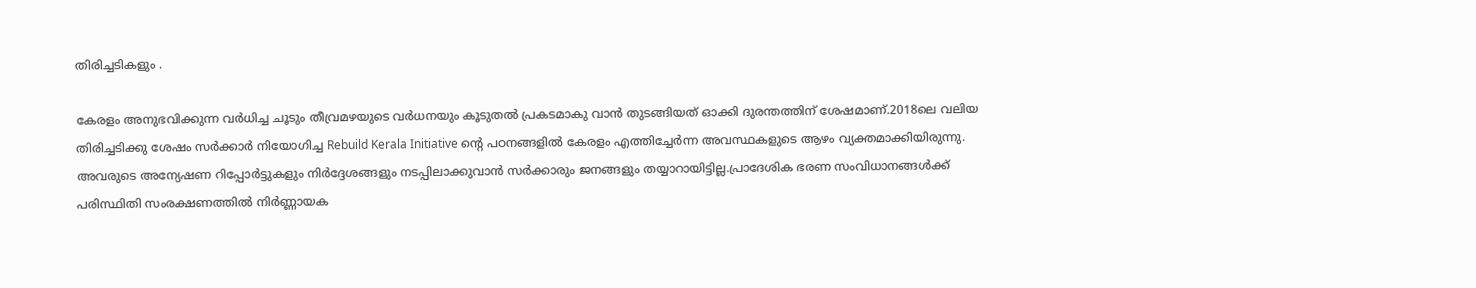തിരിച്ചടികളും .

കേരളം അനുഭവിക്കുന്ന വർധിച്ച ചൂടും തീവ്രമഴയുടെ വർധനയും കൂടുതൽ പ്രകടമാകു വാൻ തുടങ്ങിയത് ഓക്കി ദുരന്തത്തിന് ശേഷമാണ്.2018ലെ വലിയ തിരിച്ചടിക്കു ശേഷം സർക്കാർ നിയോഗിച്ച Rebuild Kerala Initiative ൻ്റെ പഠനങ്ങളിൽ കേരളം എത്തിച്ചേർന്ന അവസ്ഥകളുടെ ആഴം വ്യക്തമാക്കിയിരുന്നു. അവരുടെ അന്യേഷണ റിപ്പോർട്ടുകളും നിർദ്ദേശങ്ങളും നടപ്പിലാക്കുവാൻ സർക്കാരും ജനങ്ങളും തയ്യാറായിട്ടില്ല.പ്രാദേശിക ഭരണ സംവിധാനങ്ങൾക്ക് പരിസ്ഥിതി സംരക്ഷണത്തിൽ നിർണ്ണായക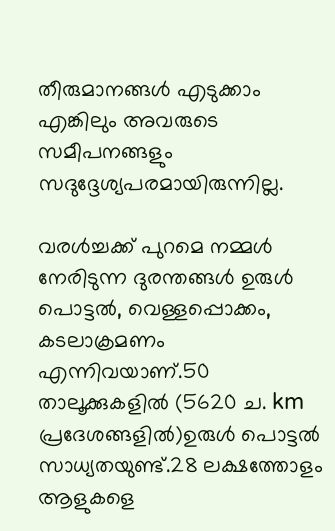തീരുമാനങ്ങൾ എടുക്കാം എങ്കിലും അവരുടെ  സമീപനങ്ങളും സദുദ്ദേശ്യപരമായിരുന്നില്ല.

വരൾച്ചക്ക് പുറമെ നമ്മൾ നേരിടുന്ന ദുരന്തങ്ങൾ ഉരുൾ പൊട്ടൽ, വെള്ളപ്പൊക്കം, കടലാക്രമണം എന്നിവയാണ്.50 താലൂക്കുകളിൽ (5620 ച. km പ്രദേശങ്ങളിൽ)ഉരുൾ പൊട്ടൽ സാധ്യതയുണ്ട്.28 ലക്ഷത്തോളം ആളുകളെ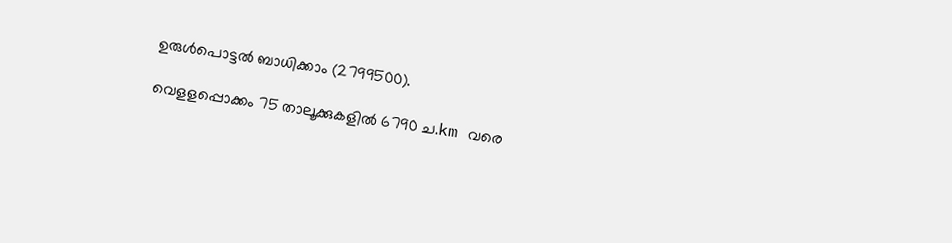ഉരുൾപൊട്ടൽ ബാധിക്കാം (2799500).

വെളളപ്പൊക്കം 75 താലൂക്കുകളിൽ 6790 ച.km വരെ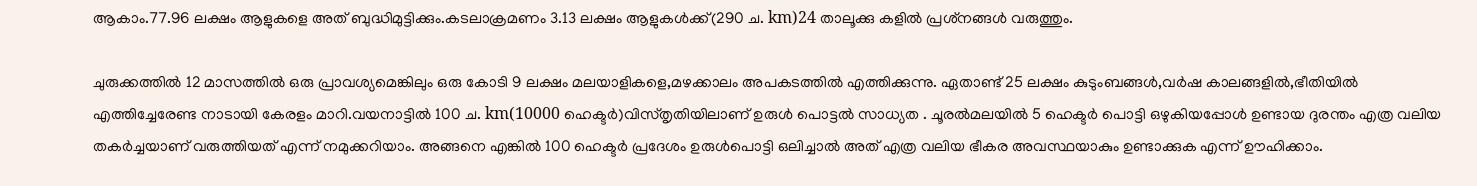ആകാം.77.96 ലക്ഷം ആളുകളെ അത് ബുദ്ധിമുട്ടിക്കും.കടലാക്രമണം 3.13 ലക്ഷം ആളുകൾക്ക്(290 ച. km)24 താലൂക്കു കളിൽ പ്രശ്‌നങ്ങൾ വരുത്തും.

ചുരുക്കത്തിൽ 12 മാസത്തിൽ ഒരു പ്രാവശ്യമെങ്കിലും ഒരു കോടി 9 ലക്ഷം മലയാളികളെ,മഴക്കാലം അപകടത്തിൽ എത്തിക്കുന്നു. ഏതാണ്ട് 25 ലക്ഷം കുടുംബങ്ങൾ,വർഷ കാലങ്ങളിൽ,ഭീതിയിൽ എത്തിച്ചേരേണ്ട നാടായി കേരളം മാറി.വയനാട്ടിൽ 100 ച. km(10000 ഹെക്ടർ)വിസ്തൃതിയിലാണ് ഉരുൾ പൊട്ടൽ സാധ്യത . ചൂരൽമലയിൽ 5 ഹെക്ടർ പൊട്ടി ഒഴുകിയപ്പോൾ ഉണ്ടായ ദുരന്തം എത്ര വലിയ തകർച്ചയാണ് വരുത്തിയത് എന്ന് നമുക്കറിയാം. അങ്ങനെ എങ്കിൽ 100 ഹെക്ടർ പ്രദേശം ഉരുൾപൊട്ടി ഒലിച്ചാൽ അത് എത്ര വലിയ ഭീകര അവസ്ഥയാകും ഉണ്ടാക്കുക എന്ന് ഊഹിക്കാം.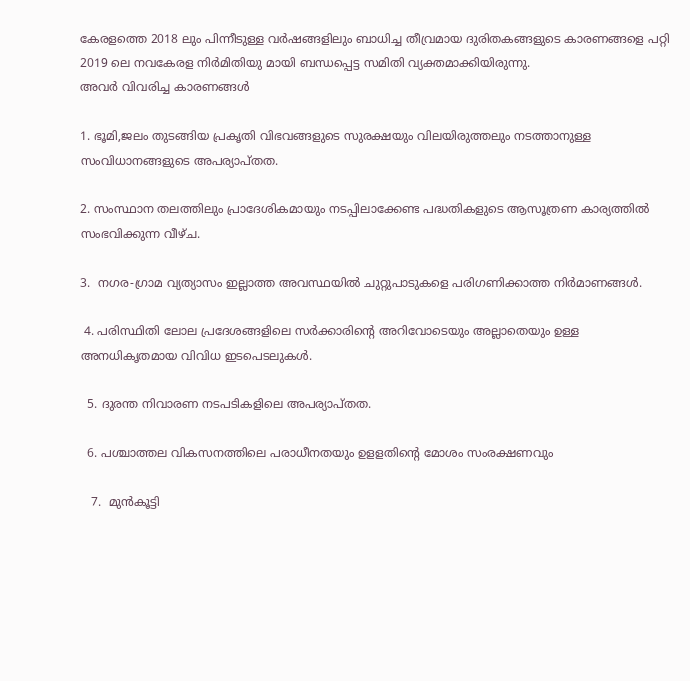കേരളത്തെ 2018 ലും പിന്നീടുള്ള വർഷങ്ങളിലും ബാധിച്ച തീവ്രമായ ദുരിതകങ്ങളുടെ കാരണങ്ങളെ പറ്റി 2019 ലെ നവകേരള നിർമിതിയു മായി ബന്ധപ്പെട്ട സമിതി വ്യക്തമാക്കിയിരുന്നു.
അവർ വിവരിച്ച കാരണങ്ങൾ

1. ഭൂമി,ജലം തുടങ്ങിയ പ്രകൃതി വിഭവങ്ങളുടെ സുരക്ഷയും വിലയിരുത്തലും നടത്താനുള്ള സംവിധാനങ്ങളുടെ അപര്യാപ്തത.

2. സംസ്ഥാന തലത്തിലും പ്രാദേശികമായും നടപ്പിലാക്കേണ്ട പദ്ധതികളുടെ ആസൂത്രണ കാര്യത്തിൽ സംഭവിക്കുന്ന വീഴ്ച.

3.  നഗര-ഗ്രാമ വ്യത്യാസം ഇല്ലാത്ത അവസ്ഥയിൽ ചുറ്റുപാടുകളെ പരിഗണിക്കാത്ത നിർമാണങ്ങൾ.

 4. പരിസ്ഥിതി ലോല പ്രദേശങ്ങളിലെ സർക്കാരിൻ്റെ അറിവോടെയും അല്ലാതെയും ഉള്ള അനധികൃതമായ വിവിധ ഇടപെടലുകൾ.

  5. ദുരന്ത നിവാരണ നടപടികളിലെ അപര്യാപ്തത.

  6. പശ്ചാത്തല വികസനത്തിലെ പരാധീനതയും ഉളളതിൻ്റെ മോശം സംരക്ഷണവും

   7.  മുൻകൂട്ടി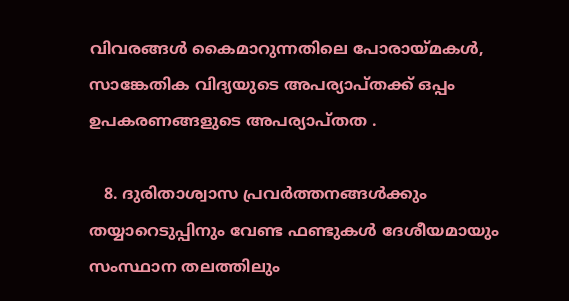വിവരങ്ങൾ കൈമാറുന്നതിലെ പോരായ്മകൾ,
സാങ്കേതിക വിദ്യയുടെ അപര്യാപ്തക്ക് ഒപ്പം ഉപകരണങ്ങളുടെ അപര്യാപ്‌തത .

   8. ദുരിതാശ്വാസ പ്രവർത്തനങ്ങൾക്കും തയ്യാറെടുപ്പിനും വേണ്ട ഫണ്ടുകൾ ദേശീയമായും സംസ്ഥാന തലത്തിലും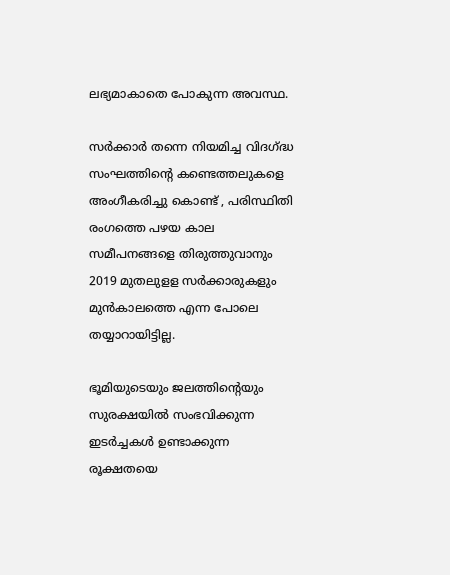ലഭ്യമാകാതെ പോകുന്ന അവസ്ഥ.

സർക്കാർ തന്നെ നിയമിച്ച വിദഗ്ദ്ധ സംഘത്തിൻ്റെ കണ്ടെത്തലുകളെ അംഗീകരിച്ചു കൊണ്ട് , പരിസ്ഥിതി രംഗത്തെ പഴയ കാല സമീപനങ്ങളെ തിരുത്തുവാനും 2019 മുതലുളള സർക്കാരുകളും മുൻകാലത്തെ എന്ന പോലെ  തയ്യാറായിട്ടില്ല.

ഭൂമിയുടെയും ജലത്തിൻ്റെയും സുരക്ഷയിൽ സംഭവിക്കുന്ന ഇടർച്ചകൾ ഉണ്ടാക്കുന്ന രൂക്ഷതയെ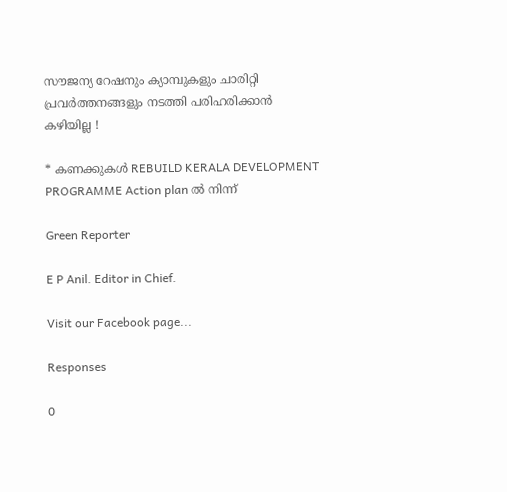സൗജന്യ റേഷനും ക്യാമ്പുകളും ചാരിറ്റി പ്രവർത്തനങ്ങളും നടത്തി പരിഹരിക്കാൻ കഴിയില്ല !

* കണക്കുകൾ REBUILD KERALA DEVELOPMENT PROGRAMME Action plan ൽ നിന്ന്

Green Reporter

E P Anil. Editor in Chief.

Visit our Facebook page...

Responses

0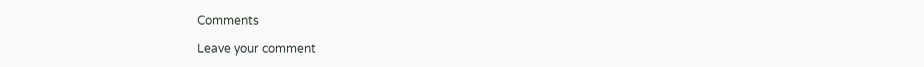Comments

Leave your comment